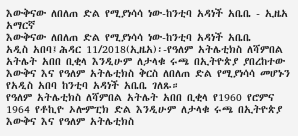እውቅናው ለበለጠ ድል የሚያነሳሳ ነው-ከንቲባ አዳነች አቤቤ - ኢዜአ አማርኛ
እውቅናው ለበለጠ ድል የሚያነሳሳ ነው-ከንቲባ አዳነች አቤቤ
አዲስ አበባ፤ሕዳር 11/2018(ኢዜአ)፡-የዓለም አትሌቲክስ ለሻምበል አትሌት አበበ ቢቂላ እንዲሁም ለታላቁ ሩጫ በኢትዮጵያ ያበረከተው እውቅና እና የዓለም አትሌቲክስ ቅርስ ለበለጠ ድል የሚያነሳሳ መሆኑን የአዲስ አበባ ከንቲባ አዳነች አቤቤ ገለጹ።
የዓለም አትሌቲክስ ለሻምበል አትሌት አበበ ቢቂላ የ1960 የሮምና 1964 የቶኪዮ ኦሎምፒክ ድል እንዲሁም ለታላቁ ሩጫ በኢትዮጵያ እውቅና እና የዓለም አትሌቲክስ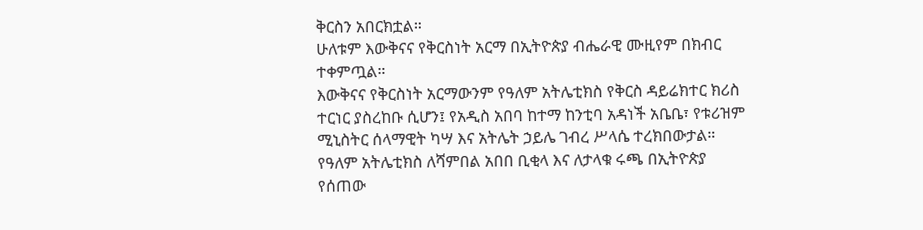ቅርስን አበርክቷል።
ሁለቱም እውቅናና የቅርስነት አርማ በኢትዮጵያ ብሔራዊ ሙዚየም በክብር ተቀምጧል።
እውቅናና የቅርስነት አርማውንም የዓለም አትሌቲክስ የቅርስ ዳይሬክተር ክሪስ ተርነር ያስረከቡ ሲሆን፤ የአዲስ አበባ ከተማ ከንቲባ አዳነች አቤቤ፣ የቱሪዝም ሚኒስትር ሰላማዊት ካሣ እና አትሌት ኃይሌ ገብረ ሥላሴ ተረክበውታል።
የዓለም አትሌቲክስ ለሻምበል አበበ ቢቂላ እና ለታላቁ ሩጫ በኢትዮጵያ የሰጠው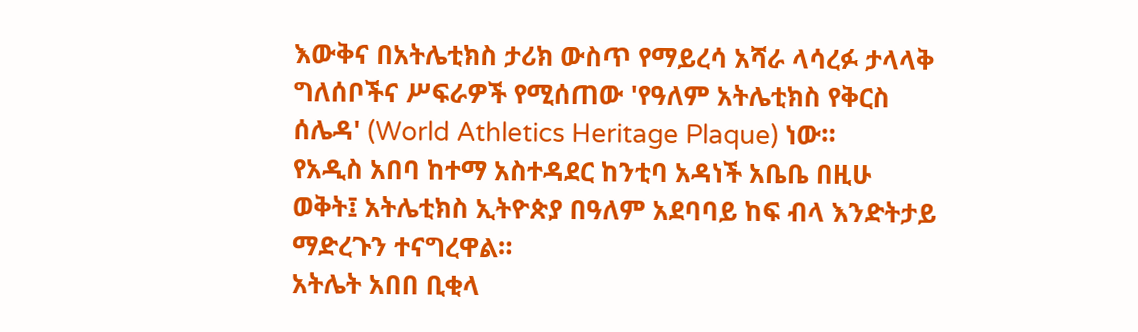እውቅና በአትሌቲክስ ታሪክ ውስጥ የማይረሳ አሻራ ላሳረፉ ታላላቅ ግለሰቦችና ሥፍራዎች የሚሰጠው 'የዓለም አትሌቲክስ የቅርስ ሰሌዳ' (World Athletics Heritage Plaque) ነው።
የአዲስ አበባ ከተማ አስተዳደር ከንቲባ አዳነች አቤቤ በዚሁ ወቅት፤ አትሌቲክስ ኢትዮጵያ በዓለም አደባባይ ከፍ ብላ እንድትታይ ማድረጉን ተናግረዋል።
አትሌት አበበ ቢቂላ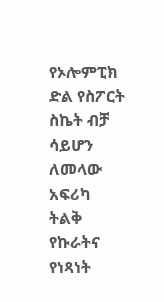የኦሎምፒክ ድል የስፖርት ስኬት ብቻ ሳይሆን ለመላው አፍሪካ ትልቅ የኩራትና የነጻነት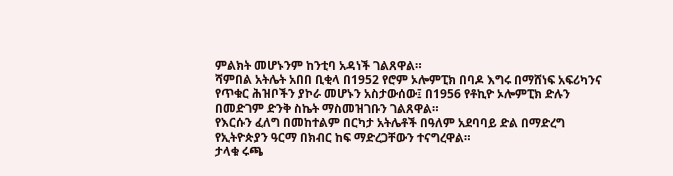ምልክት መሆኑንም ከንቲባ አዳነች ገልጸዋል።
ሻምበል አትሌት አበበ ቢቂላ በ1952 የሮም ኦሎምፒክ በባዶ እግሩ በማሸነፍ አፍሪካንና የጥቁር ሕዝቦችን ያኮራ መሆኑን አስታውሰው፤ በ1956 የቶኪዮ ኦሎምፒክ ድሉን በመድገም ድንቅ ስኬት ማስመዝገቡን ገልጸዋል።
የእርሱን ፈለግ በመከተልም በርካታ አትሌቶች በዓለም አደባባይ ድል በማድረግ የኢትዮጵያን ዓርማ በክብር ከፍ ማድረጋቸውን ተናግረዋል።
ታላቁ ሩጫ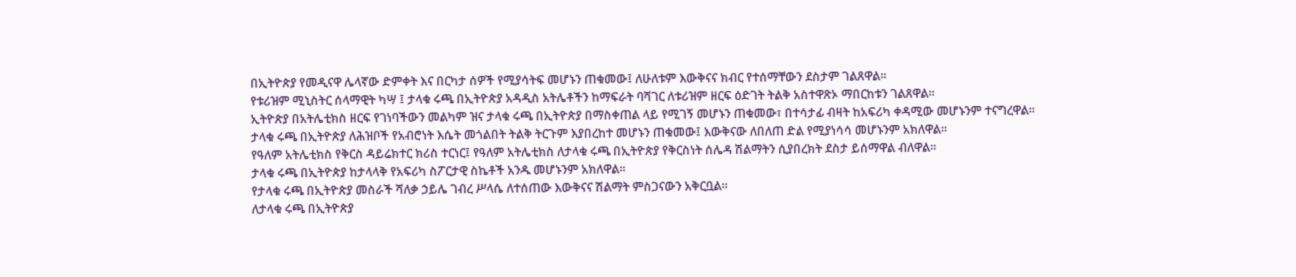በኢትዮጵያ የመዲናዋ ሌላኛው ድምቀት እና በርካታ ሰዎች የሚያሳትፍ መሆኑን ጠቁመው፤ ለሁለቱም እውቅናና ክብር የተሰማቸውን ደስታም ገልጸዋል።
የቱሪዝም ሚኒስትር ሰላማዊት ካሣ ፤ ታላቁ ሩጫ በኢትዮጵያ አዳዲስ አትሌቶችን ከማፍራት ባሻገር ለቱሪዝም ዘርፍ ዕድገት ትልቅ አስተዋጽኦ ማበርከቱን ገልጸዋል።
ኢትዮጵያ በአትሌቲክስ ዘርፍ የገነባችውን መልካም ዝና ታላቁ ሩጫ በኢትዮጵያ በማስቀጠል ላይ የሚገኝ መሆኑን ጠቁመው፣ በተሳታፊ ብዛት ከአፍሪካ ቀዳሚው መሆኑንም ተናግረዋል።
ታላቁ ሩጫ በኢትዮጵያ ለሕዝቦች የአብሮነት እሴት መጎልበት ትልቅ ትርጉም እያበረከተ መሆኑን ጠቁመው፤ እውቅናው ለበለጠ ድል የሚያነሳሳ መሆኑንም አክለዋል።
የዓለም አትሌቲክስ የቅርስ ዳይሬክተር ክሪስ ተርነር፤ የዓለም አትሌቲክስ ለታላቁ ሩጫ በኢትዮጵያ የቅርስነት ሰሌዳ ሽልማትን ሲያበረክት ደስታ ይሰማዋል ብለዋል፡፡
ታላቁ ሩጫ በኢትዮጵያ ከታላላቅ የአፍሪካ ስፖርታዊ ስኬቶች አንዱ መሆኑንም አክለዋል፡፡
የታላቁ ሩጫ በኢትዮጵያ መስራች ሻለቃ ኃይሌ ገብረ ሥላሴ ለተሰጠው እውቅናና ሽልማት ምስጋናውን አቅርቧል።
ለታላቁ ሩጫ በኢትዮጵያ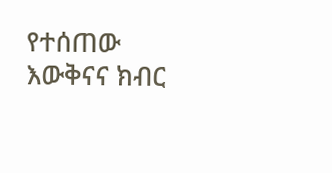የተሰጠው እውቅናና ክብር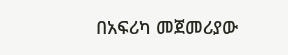በአፍሪካ መጀመሪያው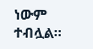ነውም ተብሏል።